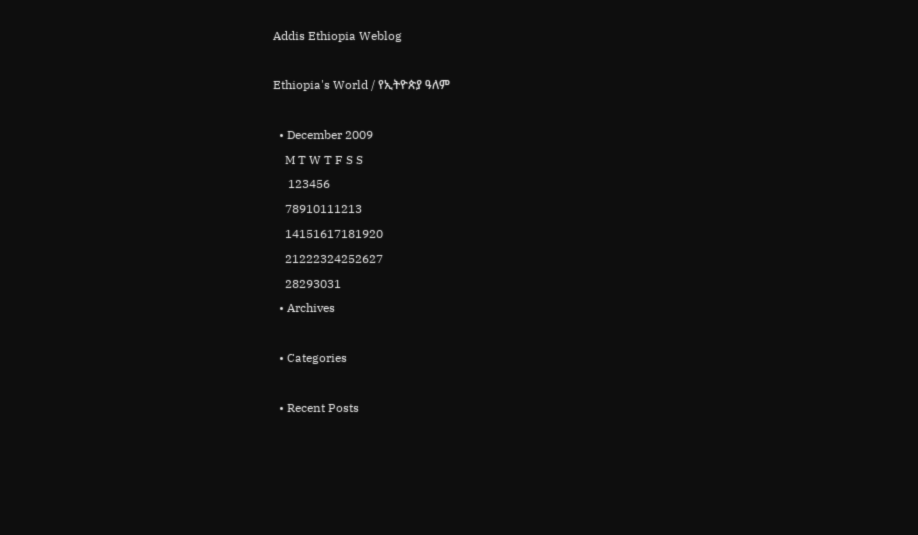Addis Ethiopia Weblog

Ethiopia's World / የኢትዮጵያ ዓለም

  • December 2009
    M T W T F S S
     123456
    78910111213
    14151617181920
    21222324252627
    28293031
  • Archives

  • Categories

  • Recent Posts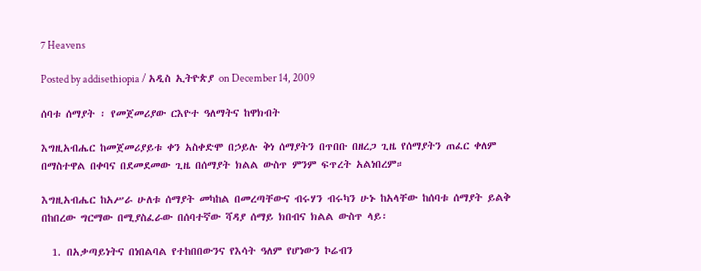7 Heavens

Posted by addisethiopia / አዲስ ኢትዮጵያ on December 14, 2009

ሰባቱ ሰማያት ፡ የመጀመሪያው ርእዮተ ዓለማትና ከዋክብት

እግዚአብሔር ከመጀመሪያይቱ ቀን አስቀድሞ በኃይሉ ቅነ ሰማያትን በጥበቡ በዘረጋ ጊዜ የሰማያትን ጠፈር ቀለም በማስተዋል በቀባና በደመደመው ጊዜ በሰማያት ክልል ውስጥ ምንም ፍጥረት አልነበረም።

እግዚአብሔር ከአሥራ ሁለቱ ሰማያት መካከል በመረጣቸውና ብሩሃን ብሩካን ሁኑ ከአላቸው ከሰባቱ ሰማያት ይልቅ በከበረው ግርማው በሚያስፈራው በሰባተኛው ሻዳያ ሰማይ ክበብና ክልል ውስጥ ላይ፡

  1. በአቃጣይነትና በነበልባል የተከበበውንና የእሳት ዓለም የሆነውን ኮሬብን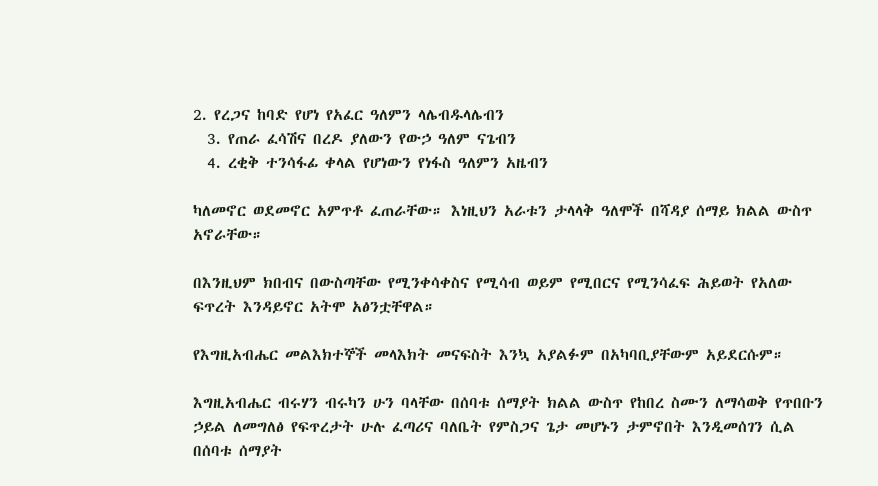2. የረጋና ከባድ የሆነ የአፈር ዓለምን ላሌብዱላሌብን
  3. የጠራ ፈሳሽና በረዶ ያለውን የውኃ ዓለም ናጌብን
  4. ረቂቅ ተንሳፋፊ ቀላል የሆነውን የነፋስ ዓለምን አዜብን

ካለመኖር ወደመኖር አምጥቶ ፈጠራቸው። እነዚህን አራቱን ታላላቅ ዓለሞች በሻዳያ ሰማይ ክልል ውስጥ አኖራቸው።

በእንዚህም ክበብና በውስጣቸው የሚንቀሳቀስና የሚሳብ ወይም የሚበርና የሚንሳፈፍ ሕይወት የአለው ፍጥረት እንዳይኖር አትሞ አፅንቷቸዋል።

የእግዚአብሔር መልእክተኞች መላእክት መናፍስት እንኳ አያልፉም በአካባቢያቸውም አይደርሱም።

እግዚአብሔር ብሩሃን ብሩካን ሁን ባላቸው በሰባቱ ሰማያት ክልል ውስጥ የከበረ ስሙን ለማሳወቅ የጥበቡን ኃይል ለመግለፅ የፍጥረታት ሁሉ ፈጣሪና ባለቤት የምስጋና ጌታ መሆኑን ታምኖበት እንዲመሰገን ሲል በሰባቱ ሰማያት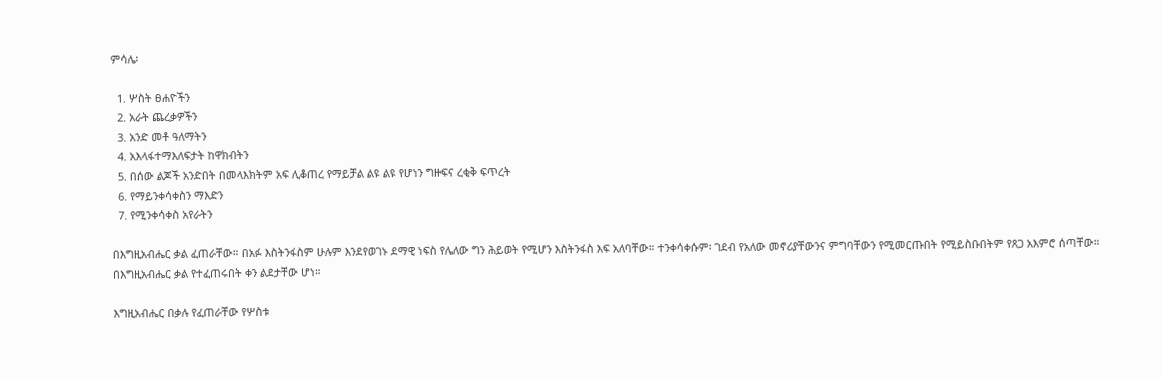ምሳሌ፡

  1. ሦስት ፀሐዮችን
  2. አራት ጨረቃዎችን
  3. አንድ መቶ ዓለማትን
  4. አእላፋተማእለፍታት ከዋክብትን
  5. በሰው ልጆች አንድበት በመላእክትም አፍ ሊቆጠረ የማይቻል ልዩ ልዩ የሆነን ግዙፍና ረቂቅ ፍጥረት
  6. የማይንቀሳቀስን ማእድን
  7. የሚንቀሳቀስ አየራትን

በእግዚአብሔር ቃል ፈጠራቸው። በአፉ እስትንፋስም ሁሉም እንደየወገኑ ደማዊ ነፍስ የሌለው ግን ሕይወት የሚሆን እስትንፋስ እፍ አለባቸው። ተንቀሳቀሱም፡ ገደብ የአለው መኖሪያቸውንና ምግባቸውን የሚመርጡበት የሚይስቡበትም የጸጋ አእምሮ ሰጣቸው። በእግዚአብሔር ቃል የተፈጠሩበት ቀን ልደታቸው ሆነ።

እግዚአብሔር በቃሉ የፈጠራቸው የሦስቱ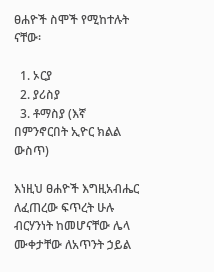ፀሐዮች ስሞች የሚከተሉት ናቸው፡

  1. ኦርያ
  2. ያሪስያ
  3. ቶማስያ (እኛ በምንኖርበት ኢዮር ክልል ውስጥ)

እነዚህ ፀሐዮች እግዚአብሔር ለፈጠረው ፍጥረት ሁሉ ብርሃንነት ከመሆናቸው ሌላ ሙቀታቸው ለአጥንት ኃይል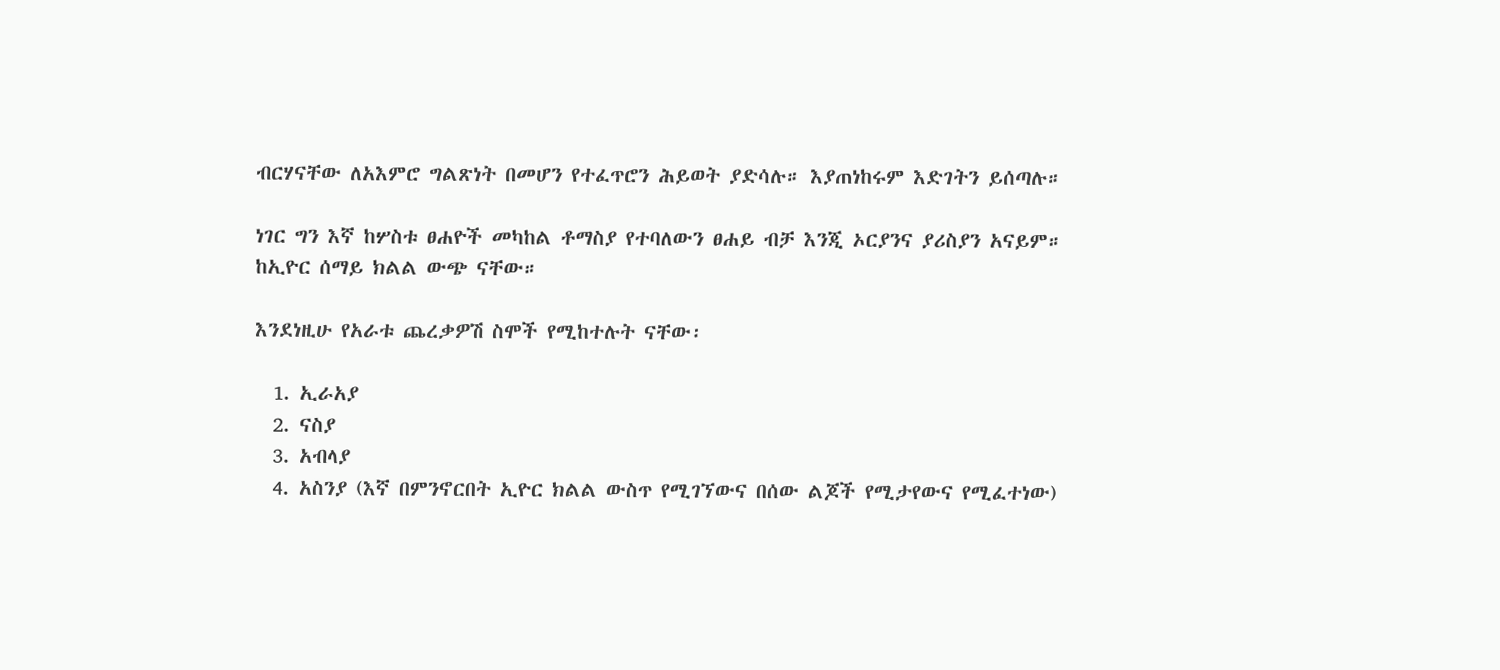ብርሃናቸው ለአእምሮ ግልጽነት በመሆን የተፈጥሮን ሕይወት ያድሳሉ። እያጠነከሩም እድገትን ይሰጣሉ።

ነገር ግን እኛ ከሦስቱ ፀሐዮች መካከል ቶማስያ የተባለውን ፀሐይ ብቻ እንጂ ኦርያንና ያሪስያን አናይም። ከኢዮር ሰማይ ክልል ውጭ ናቸው።

እንደነዚሁ የአራቱ ጨረቃዎሽ ስሞች የሚከተሉት ናቸው፡

  1. ኢራአያ
  2. ናስያ
  3. አብላያ
  4. አስንያ (እኛ በምንኖርበት ኢዮር ክልል ውስጥ የሚገኘውና በሰው ልጆች የሚታየውና የሚፈተነው)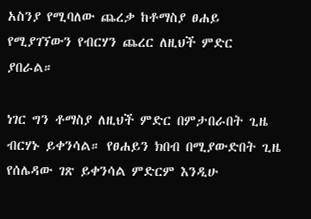አስንያ የሚባለው ጨረቃ ከቶማስያ ፀሐይ የሚያገኘውን የብርሃን ጨረር ለዚህች ምድር ያበራል።

ነገር ግን ቶማስያ ለዚህች ምድር በምታበራበት ጊዜ ብርሃኑ ይቀንሳል። የፀሐይን ክበብ በሚያውድበት ጊዜ የሰሌዳው ገጽ ይቀንሳል ምድርም እንዲሁ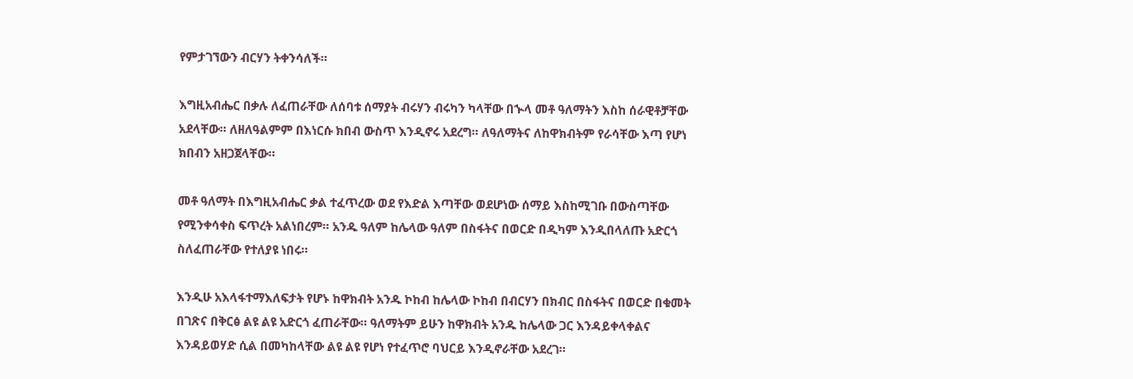የምታገኘውን ብርሃን ትቀንሳለች።

እግዚአብሔር በቃሉ ለፈጠራቸው ለሰባቱ ሰማያት ብሩሃን ብሩካን ካላቸው በኍላ መቶ ዓለማትን እስከ ሰራዊቶቻቸው አደላቸው። ለዘለዓልምም በእነርሱ ክበብ ውስጥ እንዲኖሩ አደረግ። ለዓለማትና ለከዋክብትም የራሳቸው እጣ የሆነ ክበብን አዘጋጀላቸው።

መቶ ዓለማት በእግዚአብሔር ቃል ተፈጥረው ወደ የእድል እጣቸው ወደሆነው ሰማይ እስከሚገቡ በውስጣቸው የሚንቀሳቀስ ፍጥረት አልነበረም። አንዱ ዓለም ከሌላው ዓለም በስፋትና በወርድ በዲካም እንዲበላለጡ አድርጎ ስለፈጠራቸው የተለያዩ ነበሩ።

እንዲሁ አእላፋተማእለፍታት የሆኑ ከዋክብት አንዱ ኮከብ ከሌላው ኮከብ በብርሃን በክብር በስፋትና በወርድ በቁመት በገጽና በቅርፅ ልዩ ልዩ አድርጎ ፈጠራቸው። ዓለማትም ይሁን ከዋክብት አንዱ ከሌላው ጋር እንዳይቀላቀልና እንዳይወሃድ ሲል በመካከላቸው ልዩ ልዩ የሆነ የተፈጥሮ ባህርይ እንዲኖራቸው አደረገ።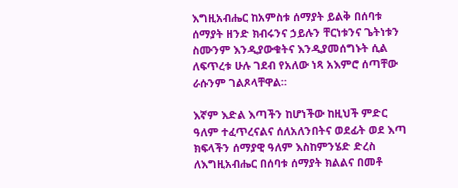እግዚአብሔር ከአምስቱ ሰማያት ይልቅ በሰባቱ ሰማያት ዘንድ ክብሩንና ኃይሉን ቸርነቱንና ጌትነቱን ስሙንም እንዲያውቁትና እንዲያመሰግኑት ሲል ለፍጥረቱ ሁሉ ገደብ የአለው ነጻ አእምሮ ሰጣቸው ራሱንም ገልጾላቸዋል።

እኛም እድል እጣችን ከሆነችው ከዚህች ምድር ዓለም ተፈጥረናልና ሰለአለንበትና ወደፊት ወደ እጣ ክፍላችን ሰማያዊ ዓለም እስከምንሄድ ድረስ ለእግዚአብሔር በሰባቱ ሰማያት ክልልና በመቶ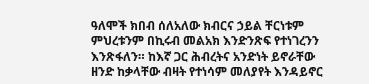ዓለሞች ክበብ ሰለአለው ክብርና ኃይል ቸርነቱም ምህረቱንም በኪሩብ መልአክ እንድንጽፍ የተነገረንን እንጽፋለን። ከእኛ ጋር ሕብረትና አንድነት ይኖራቸው ዘንድ ከቃላቸው ብዛት የተነሳም መለያየት እንዳይኖር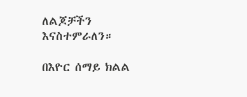ለልጆቻችን እናስተምራለን።

በእዮር ሰማይ ክልል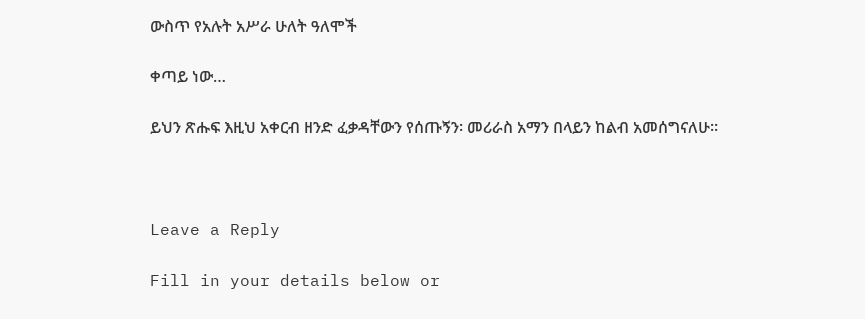ውስጥ የአሉት አሥራ ሁለት ዓለሞች

ቀጣይ ነው…

ይህን ጽሑፍ እዚህ አቀርብ ዘንድ ፈቃዳቸውን የሰጡኝን፡ መሪራስ አማን በላይን ከልብ አመሰግናለሁ።



Leave a Reply

Fill in your details below or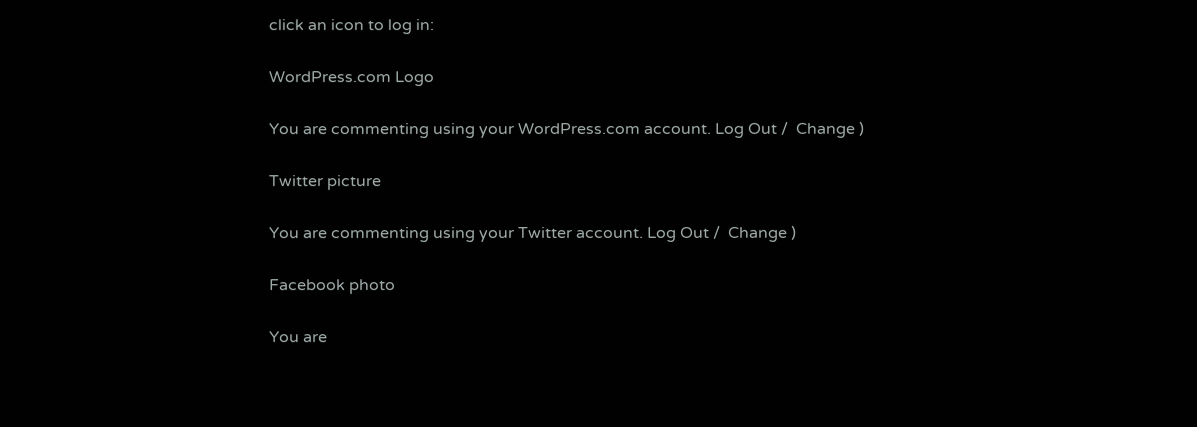click an icon to log in:

WordPress.com Logo

You are commenting using your WordPress.com account. Log Out /  Change )

Twitter picture

You are commenting using your Twitter account. Log Out /  Change )

Facebook photo

You are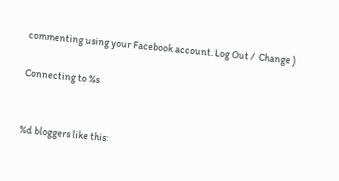commenting using your Facebook account. Log Out /  Change )

Connecting to %s


%d bloggers like this: